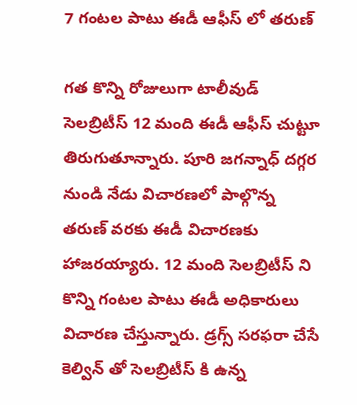7 గంటల పాటు ఈడీ ఆఫీస్ లో తరుణ్

గత కొన్ని రోజులుగా టాలీవుడ్ సెలబ్రిటీస్ 12 మంది ఈడీ ఆఫీస్ చుట్టూ తిరుగుతూన్నారు. పూరి జగన్నాధ్ దగ్గర నుండి నేడు విచారణలో పాల్గొన్న తరుణ్ వరకు ఈడీ విచారణకు హాజరయ్యారు. 12 మంది సెలబ్రిటీస్ ని కొన్ని గంటల పాటు ఈడీ అధికారులు విచారణ చేస్తున్నారు. డ్రగ్స్ సరఫరా చేసే కెల్విన్ తో సెలబ్రిటీస్ కి ఉన్న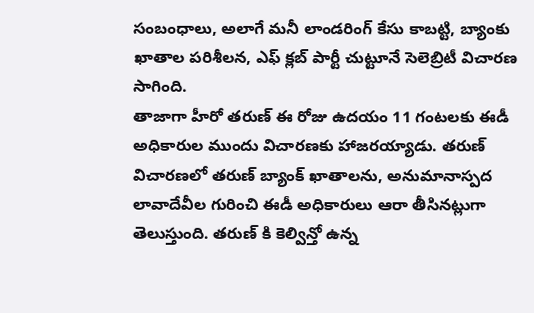సంబంధాలు, అలాగే మనీ లాండరింగ్ కేసు కాబట్టి, బ్యాంకు ఖాతాల పరిశీలన, ఎఫ్ క్లబ్ పార్టీ చుట్టూనే సెలెబ్రిటీ విచారణ సాగింది.
తాజాగా హీరో తరుణ్ ఈ రోజు ఉదయం 11 గంటలకు ఈడీ అధికారుల ముందు విచారణకు హాజరయ్యాడు. తరుణ్ విచారణలో తరుణ్ బ్యాంక్ ఖాతాలను, అనుమానాస్పద లావాదేవీల గురించి ఈడీ అధికారులు ఆరా తీసినట్లుగా తెలుస్తుంది. తరుణ్ కి కెల్విన్తో ఉన్న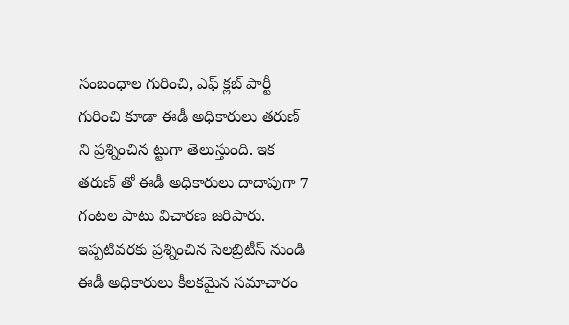సంబంధాల గురించి, ఎఫ్ క్లబ్ పార్టీ గురించి కూడా ఈడీ అధికారులు తరుణ్ ని ప్రశ్నించిన ట్టుగా తెలుస్తుంది. ఇక తరుణ్ తో ఈడీ అధికారులు దాదాపుగా 7 గంటల పాటు విచారణ జరిపారు. ఇప్పటివరకు ప్రశ్నించిన సెలబ్రిటీస్ నుండి ఈడీ అధికారులు కీలకమైన సమాచారం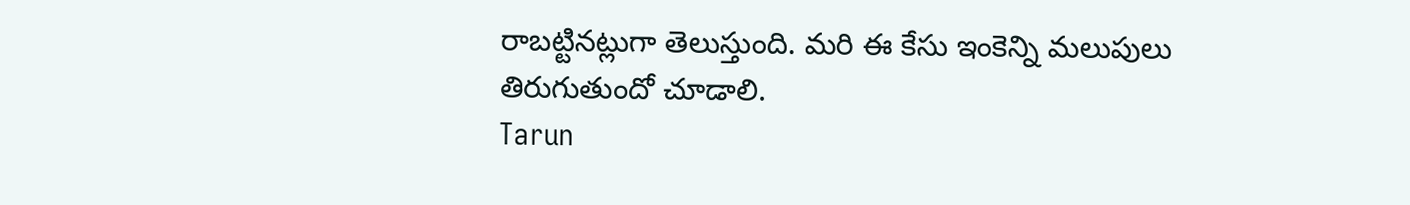రాబట్టినట్లుగా తెలుస్తుంది. మరి ఈ కేసు ఇంకెన్ని మలుపులు తిరుగుతుందో చూడాలి.
Tarun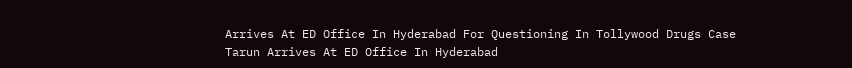Arrives At ED Office In Hyderabad For Questioning In Tollywood Drugs Case
Tarun Arrives At ED Office In Hyderabad